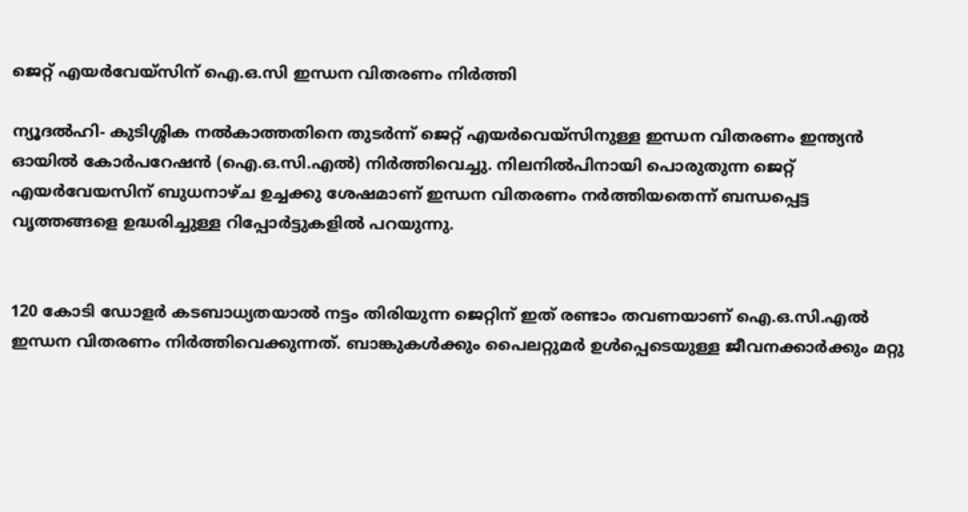ജെറ്റ് എയര്‍വേയ്‌സിന് ഐ.ഒ.സി ഇന്ധന വിതരണം നിര്‍ത്തി

ന്യൂദല്‍ഹി- കുടിശ്ശിക നല്‍കാത്തതിനെ തുടര്‍ന്ന് ജെറ്റ് എയര്‍വെയ്‌സിനുള്ള ഇന്ധന വിതരണം ഇന്ത്യന്‍ ഓയില്‍ കോര്‍പറേഷന്‍ (ഐ.ഒ.സി.എല്‍) നിര്‍ത്തിവെച്ചു. നിലനില്‍പിനായി പൊരുതുന്ന ജെറ്റ് എയര്‍വേയസിന് ബുധനാഴ്ച ഉച്ചക്കു ശേഷമാണ് ഇന്ധന വിതരണം നര്‍ത്തിയതെന്ന് ബന്ധപ്പെട്ട വൃത്തങ്ങളെ ഉദ്ധരിച്ചുള്ള റിപ്പോര്‍ട്ടുകളില്‍ പറയുന്നു.


120 കോടി ഡോളര്‍ കടബാധ്യതയാല്‍ നട്ടം തിരിയുന്ന ജെറ്റിന് ഇത് രണ്ടാം തവണയാണ് ഐ.ഒ.സി.എല്‍ ഇന്ധന വിതരണം നിര്‍ത്തിവെക്കുന്നത്. ബാങ്കുകള്‍ക്കും പൈലറ്റുമര്‍ ഉള്‍പ്പെടെയുള്ള ജീവനക്കാര്‍ക്കും മറ്റു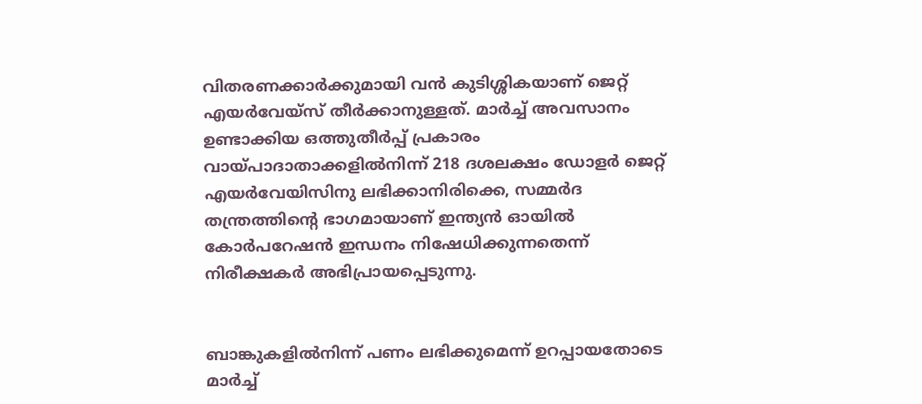വിതരണക്കാര്‍ക്കുമായി വന്‍ കുടിശ്ശികയാണ് ജെറ്റ് എയര്‍വേയ്‌സ് തീര്‍ക്കാനുള്ളത്. മാര്‍ച്ച് അവസാനം ഉണ്ടാക്കിയ ഒത്തുതീര്‍പ്പ് പ്രകാരം വായ്പാദാതാക്കളില്‍നിന്ന് 218 ദശലക്ഷം ഡോളര്‍ ജെറ്റ് എയര്‍വേയിസിനു ലഭിക്കാനിരിക്കെ, സമ്മര്‍ദ തന്ത്രത്തിന്റെ ഭാഗമായാണ് ഇന്ത്യന്‍ ഓയില്‍ കോര്‍പറേഷന്‍ ഇന്ധനം നിഷേധിക്കുന്നതെന്ന് നിരീക്ഷകര്‍ അഭിപ്രായപ്പെടുന്നു.


ബാങ്കുകളില്‍നിന്ന് പണം ലഭിക്കുമെന്ന് ഉറപ്പായതോടെ മാര്‍ച്ച്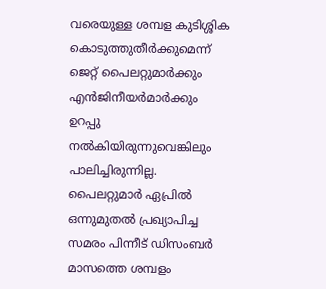വരെയുള്ള ശമ്പള കുടിശ്ശിക കൊടുത്തുതീര്‍ക്കുമെന്ന് ജെറ്റ് പൈലറ്റുമാര്‍ക്കും എന്‍ജിനീയര്‍മാര്‍ക്കും ഉറപ്പു നല്‍കിയിരുന്നുവെങ്കിലും പാലിച്ചിരുന്നില്ല. പൈലറ്റുമാര്‍ ഏപ്രില്‍ ഒന്നുമുതല്‍ പ്രഖ്യാപിച്ച സമരം പിന്നീട് ഡിസംബര്‍ മാസത്തെ ശമ്പളം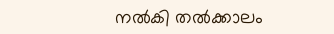നല്‍കി തല്‍ക്കാലം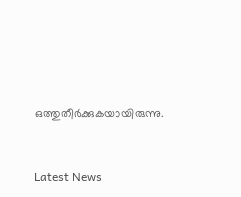ഒത്തുതീര്‍ക്കുകയായിരുന്നു.



Latest News